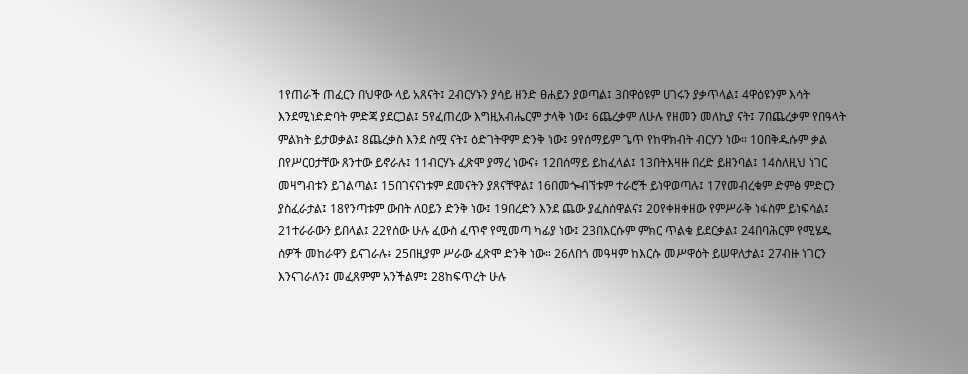1የጠራች ጠፈርን በህዋው ላይ አጸናት፤ 2ብርሃኑን ያሳይ ዘንድ ፀሐይን ያወጣል፤ 3በዋዕዩም ሀገሩን ያቃጥላል፤ 4ዋዕዩንም እሳት እንደሚነድድባት ምድጃ ያደርጋል፤ 5የፈጠረው እግዚአብሔርም ታላቅ ነው፤ 6ጨረቃም ለሁሉ የዘመን መለኪያ ናት፤ 7በጨረቃም የበዓላት ምልክት ይታወቃል፤ 8ጨረቃስ እንደ ስሟ ናት፤ ዕድገትዋም ድንቅ ነው፤ 9የሰማይም ጌጥ የከዋክብት ብርሃን ነው። 10በቅዱሱም ቃል በየሥርዐታቸው ጸንተው ይኖራሉ፤ 11ብርሃኑ ፈጽሞ ያማረ ነውና፥ 12በሰማይ ይከፈላል፤ 13በትእዛዙ በረድ ይዘንባል፤ 14ስለዚህ ነገር መዛግብቱን ይገልጣል፤ 15በገናናነቱም ደመናትን ያጸናቸዋል፤ 16በመጐብኘቱም ተራሮች ይነዋወጣሉ፤ 17የመብረቁም ድምፅ ምድርን ያስፈራታል፤ 18የንጣቱም ውበት ለዐይን ድንቅ ነው፤ 19በረድን እንደ ጨው ያፈስሰዋልና፤ 20የቀዘቀዘው የምሥራቅ ነፋስም ይነፍሳል፤ 21ተራራውን ይበላል፤ 22የሰው ሁሉ ፈውስ ፈጥኖ የሚመጣ ካፊያ ነው፤ 23በእርሱም ምክር ጥልቁ ይደርቃል፤ 24በባሕርም የሚሄዱ ሰዎች መከራዋን ይናገራሉ፥ 25በዚያም ሥራው ፈጽሞ ድንቅ ነው። 26ለበጎ መዓዛም ከእርሱ መሥዋዕት ይሠዋለታል፤ 27ብዙ ነገርን እንናገራለን፤ መፈጸምም አንችልም፤ 28ከፍጥረት ሁሉ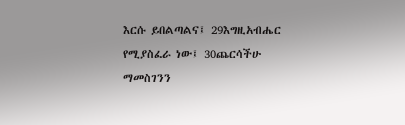እርሱ ይበልጣልና፤ 29እግዚአብሔር የሚያስፈራ ነው፤ 30ጨርሳችሁ ማመስገንን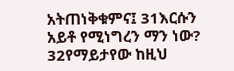አትጠነቅቁምና፤ 31እርሱን አይቶ የሚነግረን ማን ነው? 32የማይታየው ከዚህ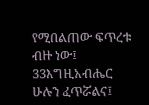የሚበልጠው ፍጥረቱ ብዙ ነው፤ 33እግዚአብሔር ሁሉን ፈጥሯልና፤